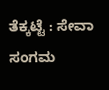ತೆಕ್ಕಟ್ಟೆ : ಸೇವಾ ಸಂಗಮ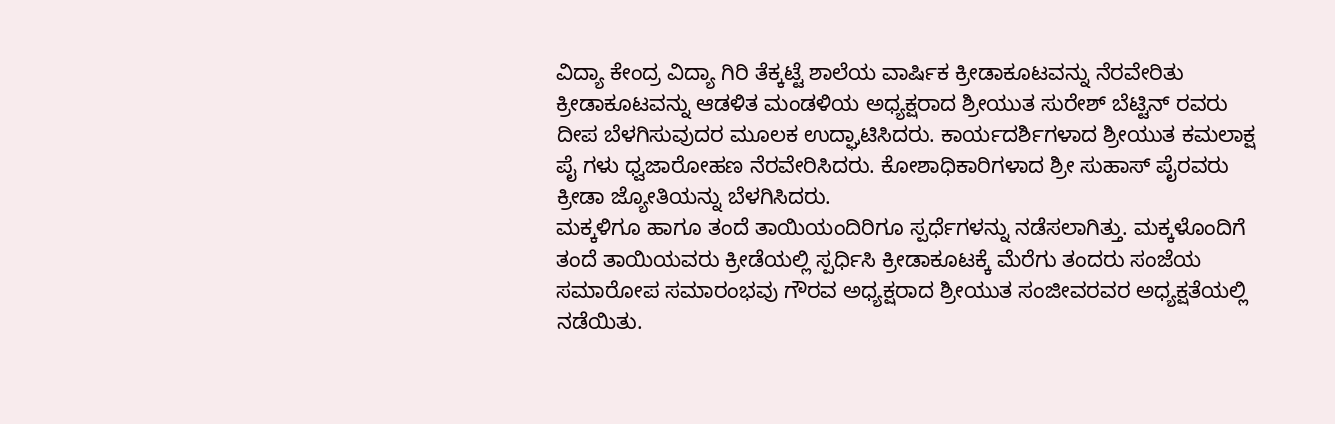ವಿದ್ಯಾ ಕೇಂದ್ರ ವಿದ್ಯಾ ಗಿರಿ ತೆಕ್ಕಟ್ಟೆ ಶಾಲೆಯ ವಾರ್ಷಿಕ ಕ್ರೀಡಾಕೂಟವನ್ನು ನೆರವೇರಿತು ಕ್ರೀಡಾಕೂಟವನ್ನು ಆಡಳಿತ ಮಂಡಳಿಯ ಅಧ್ಯಕ್ಷರಾದ ಶ್ರೀಯುತ ಸುರೇಶ್ ಬೆಟ್ಟಿನ್ ರವರು ದೀಪ ಬೆಳಗಿಸುವುದರ ಮೂಲಕ ಉದ್ಘಾಟಿಸಿದರು. ಕಾರ್ಯದರ್ಶಿಗಳಾದ ಶ್ರೀಯುತ ಕಮಲಾಕ್ಷ ಪೈ ಗಳು ಧ್ವಜಾರೋಹಣ ನೆರವೇರಿಸಿದರು. ಕೋಶಾಧಿಕಾರಿಗಳಾದ ಶ್ರೀ ಸುಹಾಸ್ ಪೈರವರು ಕ್ರೀಡಾ ಜ್ಯೋತಿಯನ್ನು ಬೆಳಗಿಸಿದರು.
ಮಕ್ಕಳಿಗೂ ಹಾಗೂ ತಂದೆ ತಾಯಿಯಂದಿರಿಗೂ ಸ್ಪರ್ಧೆಗಳನ್ನು ನಡೆಸಲಾಗಿತ್ತು. ಮಕ್ಕಳೊಂದಿಗೆ ತಂದೆ ತಾಯಿಯವರು ಕ್ರೀಡೆಯಲ್ಲಿ ಸ್ಪರ್ಧಿಸಿ ಕ್ರೀಡಾಕೂಟಕ್ಕೆ ಮೆರೆಗು ತಂದರು ಸಂಜೆಯ ಸಮಾರೋಪ ಸಮಾರಂಭವು ಗೌರವ ಅಧ್ಯಕ್ಷರಾದ ಶ್ರೀಯುತ ಸಂಜೀವರವರ ಅಧ್ಯಕ್ಷತೆಯಲ್ಲಿ ನಡೆಯಿತು.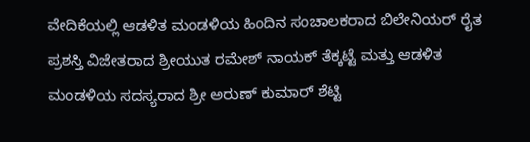ವೇದಿಕೆಯಲ್ಲಿ ಆಡಳಿತ ಮಂಡಳಿಯ ಹಿಂದಿನ ಸಂಚಾಲಕರಾದ ಬಿಲೇನಿಯರ್ ರೈತ ಪ್ರಶಸ್ತಿ ವಿಜೇತರಾದ ಶ್ರೀಯುತ ರಮೇಶ್ ನಾಯಕ್ ತೆಕ್ಕಟ್ಟೆ ಮತ್ತು ಆಡಳಿತ ಮಂಡಳಿಯ ಸದಸ್ಯರಾದ ಶ್ರೀ ಅರುಣ್ ಕುಮಾರ್ ಶೆಟ್ಟಿ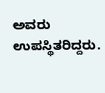ಅವರು ಉಪಸ್ಥಿತರಿದ್ದರು.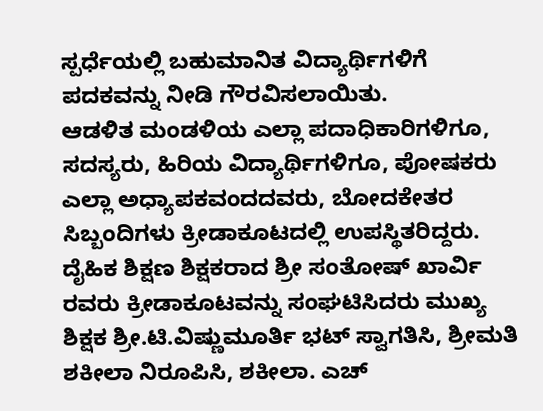ಸ್ಪರ್ಧೆಯಲ್ಲಿ ಬಹುಮಾನಿತ ವಿದ್ಯಾರ್ಥಿಗಳಿಗೆ ಪದಕವನ್ನು ನೀಡಿ ಗೌರವಿಸಲಾಯಿತು.
ಆಡಳಿತ ಮಂಡಳಿಯ ಎಲ್ಲಾ ಪದಾಧಿಕಾರಿಗಳಿಗೂ, ಸದಸ್ಯರು, ಹಿರಿಯ ವಿದ್ಯಾರ್ಥಿಗಳಿಗೂ, ಪೋಷಕರು ಎಲ್ಲಾ ಅಧ್ಯಾಪಕವಂದದವರು, ಬೋದಕೇತರ ಸಿಬ್ಬಂದಿಗಳು ಕ್ರೀಡಾಕೂಟದಲ್ಲಿ ಉಪಸ್ಥಿತರಿದ್ದರು. ದೈಹಿಕ ಶಿಕ್ಷಣ ಶಿಕ್ಷಕರಾದ ಶ್ರೀ ಸಂತೋಷ್ ಖಾರ್ವಿ ರವರು ಕ್ರೀಡಾಕೂಟವನ್ನು ಸಂಘಟಿಸಿದರು ಮುಖ್ಯ ಶಿಕ್ಷಕ ಶ್ರೀ.ಟಿ.ವಿಷ್ಣುಮೂರ್ತಿ ಭಟ್ ಸ್ವಾಗತಿಸಿ, ಶ್ರೀಮತಿ ಶಕೀಲಾ ನಿರೂಪಿಸಿ, ಶಕೀಲಾ. ಎಚ್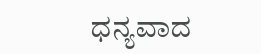ಧನ್ಯವಾದ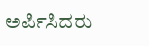ಅರ್ಪಿಸಿದರು